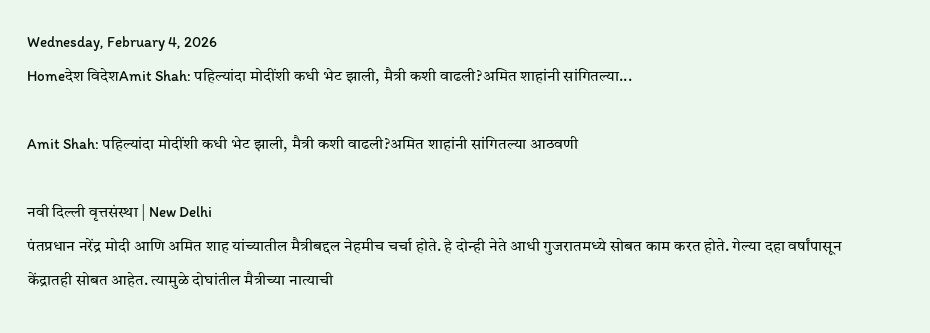Wednesday, February 4, 2026
Homeदेश विदेशAmit Shah: पहिल्यांदा मोदींशी कधी भेट झाली, मैत्री कशी वाढली?अमित शाहांनी सांगितल्या...

Amit Shah: पहिल्यांदा मोदींशी कधी भेट झाली, मैत्री कशी वाढली?अमित शाहांनी सांगितल्या आठवणी

नवी दिल्ली वृत्तसंस्था | New Delhi
पंतप्रधान नरेंद्र मोदी आणि अमित शाह यांच्यातील मैत्रीबद्दल नेहमीच चर्चा होते. हे दोन्ही नेते आधी गुजरातमध्ये सोबत काम करत होते. गेल्या दहा वर्षांपासून केंद्रातही सोबत आहेत. त्यामुळे दोघांतील मैत्रीच्या नात्याची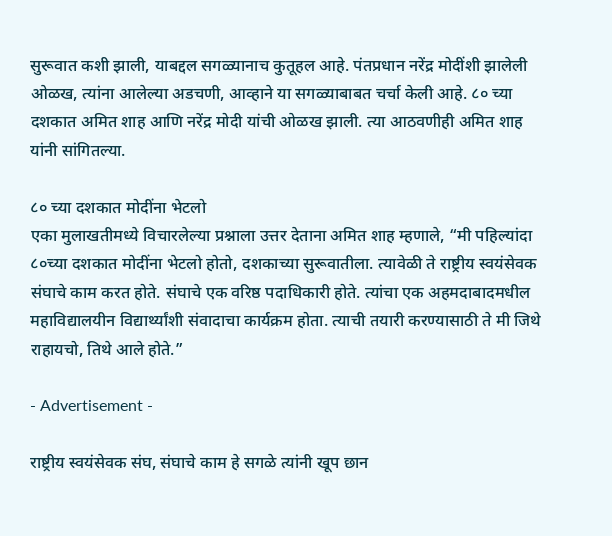सुरूवात कशी झाली, याबद्दल सगळ्यानाच कुतूहल आहे. पंतप्रधान नरेंद्र मोदींशी झालेली ओळख, त्यांना आलेल्या अडचणी, आव्हाने या सगळ्याबाबत चर्चा केली आहे. ८० च्या दशकात अमित शाह आणि नरेंद्र मोदी यांची ओळख झाली. त्या आठवणीही अमित शाह यांनी सांगितल्या.

८० च्या दशकात मोदींना भेटलो
एका मुलाखतीमध्ये विचारलेल्या प्रश्नाला उत्तर देताना अमित शाह म्हणाले, “मी पहिल्यांदा ८०च्या दशकात मोदींना भेटलो होतो, दशकाच्या सुरूवातीला. त्यावेळी ते राष्ट्रीय स्वयंसेवक संघाचे काम करत होते. संघाचे एक वरिष्ठ पदाधिकारी होते. त्यांचा एक अहमदाबादमधील महाविद्यालयीन विद्यार्थ्यांशी संवादाचा कार्यक्रम होता. त्याची तयारी करण्यासाठी ते मी जिथे राहायचो, तिथे आले होते.”

- Advertisement -

राष्ट्रीय स्वयंसेवक संघ, संघाचे काम हे सगळे त्यांनी खूप छान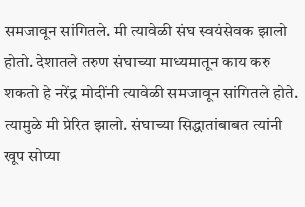समजावून सांगितले. मी त्यावेळी संघ स्वयंसेवक झालो होतो. देशातले तरुण संघाच्या माध्यमातून काय करु शकतो हे नरेंद्र मोदींनी त्यावेळी समजावून सांगितले होते. त्यामुळे मी प्रेरित झालो. संघाच्या सिद्धातांबाबत त्यांनी खूप सोप्या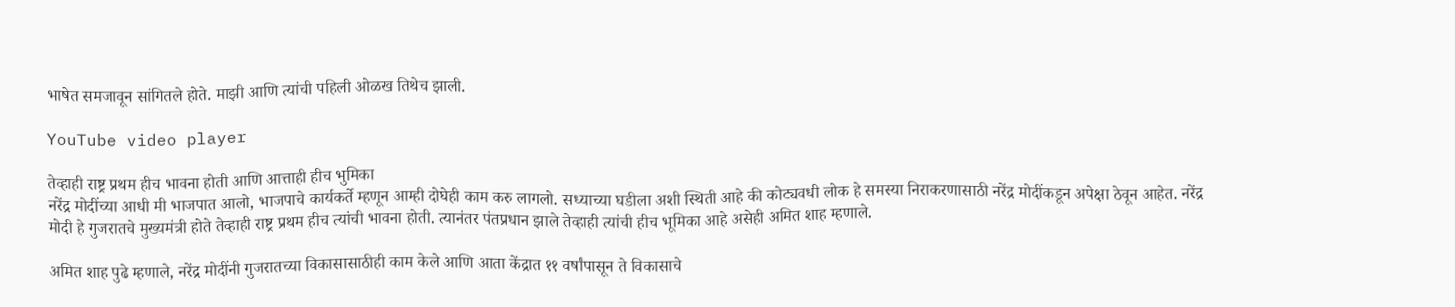भाषेत समजावून सांगितले होते. माझी आणि त्यांची पहिली ओळख तिथेच झाली.

YouTube video player

तेव्हाही राष्ट्र प्रथम हीच भावना होती आणि आत्ताही हीच भुमिका
नरेंद्र मोदींच्या आधी मी भाजपात आलो, भाजपाचे कार्यकर्ते म्हणून आम्ही दोघेही काम करु लागलो. सध्याच्या घडीला अशी स्थिती आहे की कोट्यवधी लोक हे समस्या निराकरणासाठी नरेंद्र मोदींकडून अपेक्षा ठेवून आहेत. नरेंद्र मोदी हे गुजरातचे मुख्यमंत्री होते तेव्हाही राष्ट्र प्रथम हीच त्यांची भावना होती. त्यानंतर पंतप्रधान झाले तेव्हाही त्यांची हीच भूमिका आहे असेही अमित शाह म्हणाले.

अमित शाह पुढे म्हणाले, नरेंद्र मोदींनी गुजरातच्या विकासासाठीही काम केले आणि आता केंद्रात ११ वर्षांपासून ते विकासाचे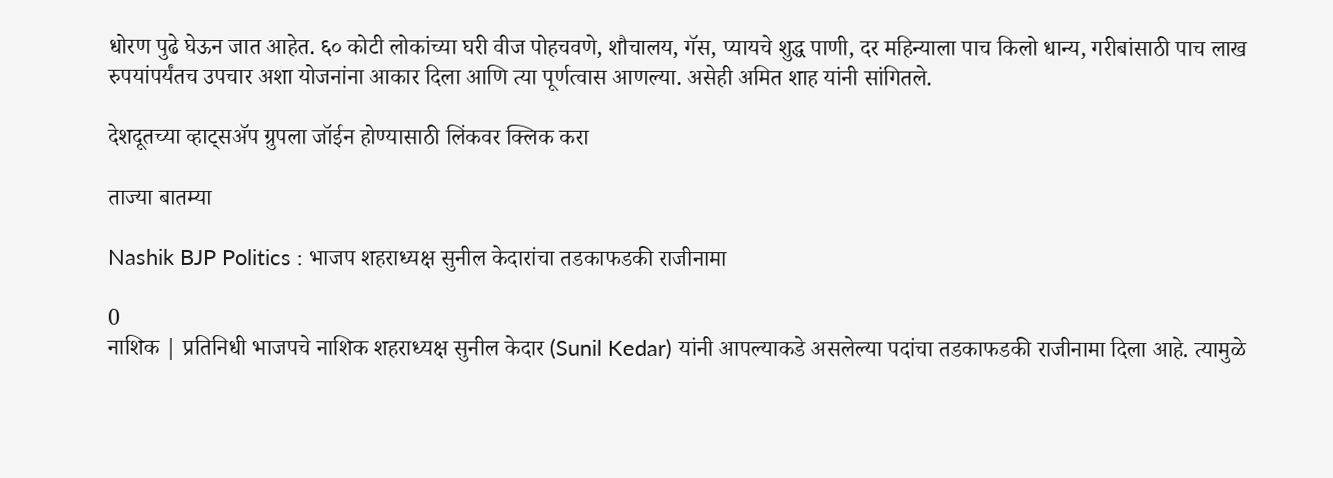धोरण पुढे घेऊन जात आहेत. ६० कोटी लोकांच्या घरी वीज पोहचवणे, शौचालय, गॅस, प्यायचे शुद्ध पाणी, दर महिन्याला पाच किलो धान्य, गरीबांसाठी पाच लाख रुपयांपर्यंतच उपचार अशा योजनांना आकार दिला आणि त्या पूर्णत्वास आणल्या. असेही अमित शाह यांनी सांगितले.

देशदूतच्या व्हाट्सॲप ग्रुपला जॉईन होण्यासाठी लिंकवर क्लिक करा

ताज्या बातम्या

Nashik BJP Politics : भाजप शहराध्यक्ष सुनील केदारांचा तडकाफडकी राजीनामा

0
नाशिक | प्रतिनिधी भाजपचे नाशिक शहराध्यक्ष सुनील केदार (Sunil Kedar) यांनी आपल्याकडे असलेल्या पदांचा तडकाफडकी राजीनामा दिला आहे. त्यामुळे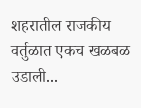शहरातील राजकीय वर्तुळात एकच खळबळ उडाली...